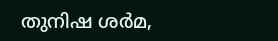തുനിഷ ശർമ,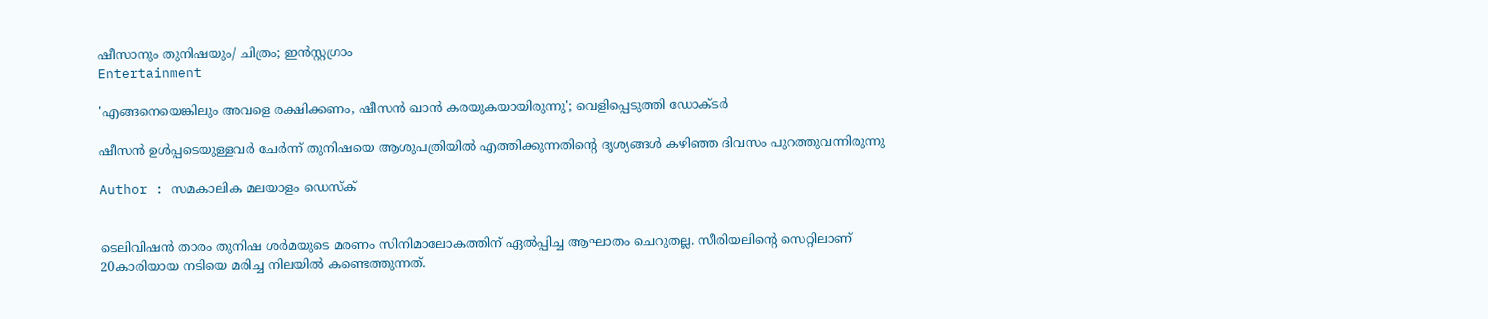ഷീസാനും തുനിഷയും/ ചിത്രം; ഇൻസ്റ്റഗ്രാം
Entertainment

'എങ്ങനെയെങ്കിലും അവളെ രക്ഷിക്കണം, ഷീസന്‍ ഖാന്‍ കരയുകയായിരുന്നു'; വെളിപ്പെടുത്തി ഡോക്ടര്‍

ഷീസന്‍ ഉള്‍പ്പടെയുള്ളവര്‍ ചേര്‍ന്ന് തുനിഷയെ ആശുപത്രിയില്‍ എത്തിക്കുന്നതിന്റെ ദൃശ്യങ്ങള്‍ കഴിഞ്ഞ ദിവസം പുറത്തുവന്നിരുന്നു

Author : സമകാലിക മലയാളം ഡെസ്ക്


ടെലിവിഷന്‍ താരം തുനിഷ ശര്‍മയുടെ മരണം സിനിമാലോകത്തിന് ഏല്‍പ്പിച്ച ആഘാതം ചെറുതല്ല. സീരിയലിന്റെ സെറ്റിലാണ് 20കാരിയായ നടിയെ മരിച്ച നിലയില്‍ കണ്ടെത്തുന്നത്.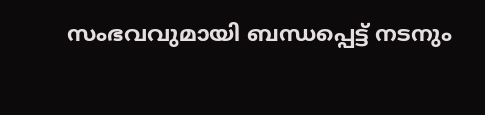സംഭവവുമായി ബന്ധപ്പെട്ട് നടനും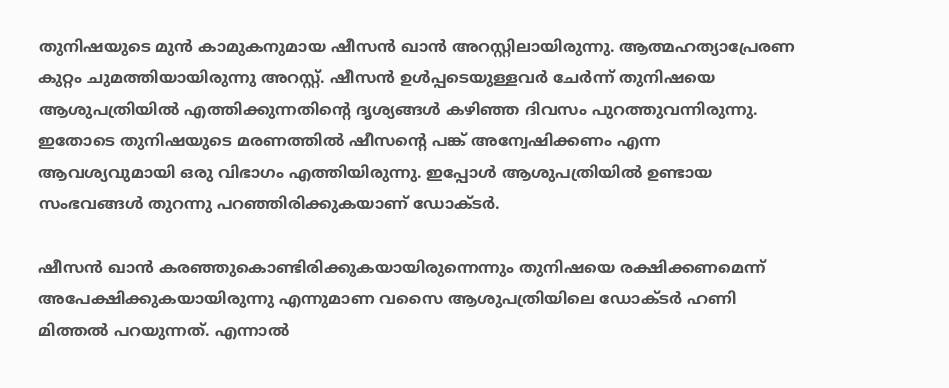തുനിഷയുടെ മുന്‍ കാമുകനുമായ ഷീസന്‍ ഖാന്‍ അറസ്റ്റിലായിരുന്നു. ആത്മഹത്യാപ്രേരണ കുറ്റം ചുമത്തിയായിരുന്നു അറസ്റ്റ്. ഷീസന്‍ ഉള്‍പ്പടെയുള്ളവര്‍ ചേര്‍ന്ന് തുനിഷയെ ആശുപത്രിയില്‍ എത്തിക്കുന്നതിന്റെ ദൃശ്യങ്ങള്‍ കഴിഞ്ഞ ദിവസം പുറത്തുവന്നിരുന്നു. ഇതോടെ തുനിഷയുടെ മരണത്തില്‍ ഷീസന്റെ പങ്ക് അന്വേഷിക്കണം എന്ന ആവശ്യവുമായി ഒരു വിഭാഗം എത്തിയിരുന്നു. ഇപ്പോള്‍ ആശുപത്രിയില്‍ ഉണ്ടായ സംഭവങ്ങള്‍ തുറന്നു പറഞ്ഞിരിക്കുകയാണ് ഡോക്ടര്‍.

ഷീസന്‍ ഖാന്‍ കരഞ്ഞുകൊണ്ടിരിക്കുകയായിരുന്നെന്നും തുനിഷയെ രക്ഷിക്കണമെന്ന് അപേക്ഷിക്കുകയായിരുന്നു എന്നുമാണ വസൈ ആശുപത്രിയിലെ ഡോക്ടര്‍ ഹണി മിത്തല്‍ പറയുന്നത്. എന്നാല്‍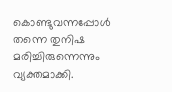കൊണ്ടുവന്നപ്പോള്‍ തന്നെ തുനിഷ മരിച്ചിരുന്നെന്നും വ്യക്തമാക്കി.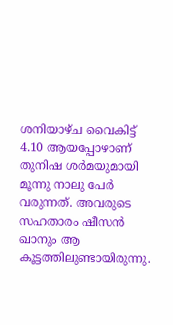ശനിയാഴ്ച വൈകിട്ട് 4.10 ആയപ്പോഴാണ് തുനിഷ ശര്‍മയുമായി മൂന്നു നാലു പേര്‍ വരുന്നത്. അവരുടെ സഹതാരം ഷീസന്‍ ഖാനും ആ കൂട്ടത്തിലുണ്ടായിരുന്നു.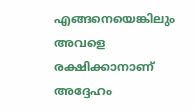എങ്ങനെയെങ്കിലും അവളെ രക്ഷിക്കാനാണ് അദ്ദേഹം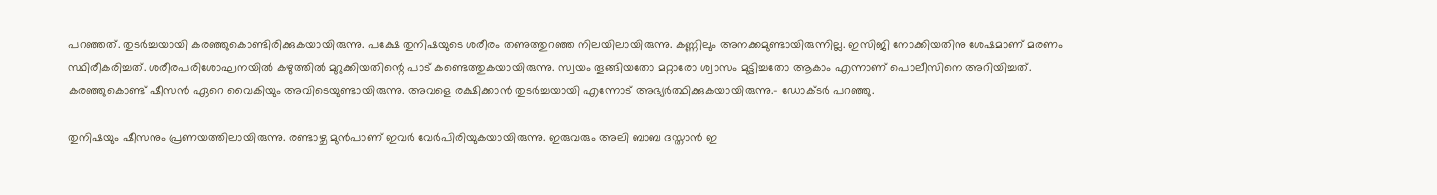പറഞ്ഞത്. തുടര്‍ച്ചയായി കരഞ്ഞുകൊണ്ടിരിക്കുകയായിരുന്നു. പക്ഷേ തുനിഷയുടെ ശരീരം തണുത്തുറഞ്ഞ നിലയിലായിരുന്നു. കണ്ണിലും അനക്കമുണ്ടായിരുന്നില്ല. ഇസിജി നോക്കിയതിനു ശേഷമാണ് മരണം സ്ഥിരീകരിച്ചത്. ശരീരപരിശോഘനയില്‍ കഴുത്തില്‍ മുറുക്കിയതിന്റെ പാട് കണ്ടെത്തുകയായിരുന്നു. സ്വയം തൂങ്ങിയതോ മറ്റാരോ ശ്വാസം മുട്ടിച്ചതോ ആകാം എന്നാണ് പൊലീസിനെ അറിയിച്ചത്. കരഞ്ഞുകൊണ്ട് ഷീസന്‍ ഏറെ വൈകിയും അവിടെയുണ്ടായിരുന്നു. അവളെ രക്ഷിക്കാന്‍ തുടര്‍ച്ചയായി എന്നോട് അഭ്യര്‍ത്ഥിക്കുകയായിരുന്നു.- ഡോക്ടര്‍ പറഞ്ഞു.

തുനിഷയും ഷീസനും പ്രണയത്തിലായിരുന്നു. രണ്ടാഴ്ച മുന്‍പാണ് ഇവര്‍ വേര്‍പിരിയുകയായിരുന്നു. ഇരുവരും അലി ബാബ ദസ്താന്‍ ഇ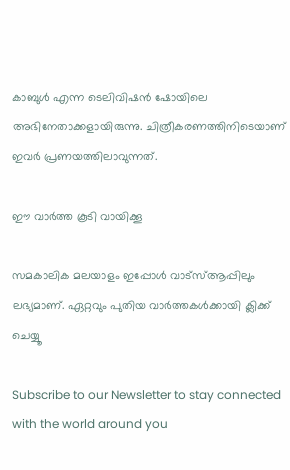കാബുള്‍ എന്ന ടെലിവിഷന്‍ ഷോയിലെ അഭിനേതാക്കളായിരുന്നു. ചിത്രീകരണത്തിനിടെയാണ് ഇവര്‍ പ്രണയത്തിലാവുന്നത്.

ഈ വാര്‍ത്ത കൂടി വായിക്കൂ

സമകാലിക മലയാളം ഇപ്പോള്‍ വാട്‌സ്ആപ്പിലും ലഭ്യമാണ്. ഏറ്റവും പുതിയ വാര്‍ത്തകള്‍ക്കായി ക്ലിക്ക് ചെയ്യൂ

Subscribe to our Newsletter to stay connected with the world around you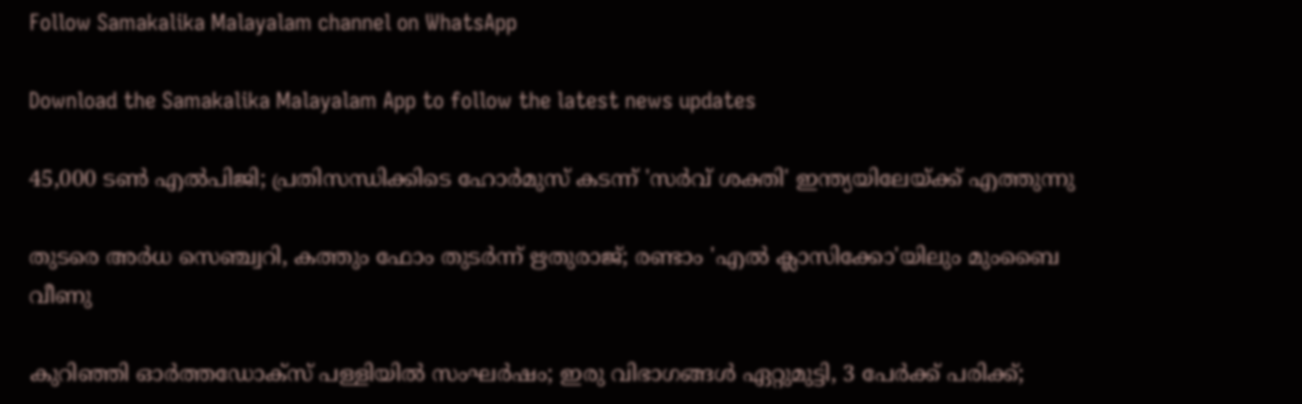Follow Samakalika Malayalam channel on WhatsApp

Download the Samakalika Malayalam App to follow the latest news updates

45,000 ടൺ എൽപിജി; പ്രതിസന്ധിക്കിടെ ഹോർമുസ് കടന്ന് 'സർവ് ശക്തി' ഇന്ത്യയിലേയ്ക്ക് എത്തുന്നു

തുടരെ അര്‍ധ സെഞ്ച്വറി, കത്തും ഫോം തുടര്‍ന്ന് ഋതുരാജ്; രണ്ടാം 'എല്‍ ക്ലാസിക്കോ'യിലും മുംബൈ വീണു

കുറിഞ്ഞി ഓർത്തഡോക്സ് പള്ളിയിൽ സംഘർഷം; ഇരു വിഭാഗങ്ങൾ ഏറ്റുമുട്ടി, 3 പേർക്ക് പരിക്ക്;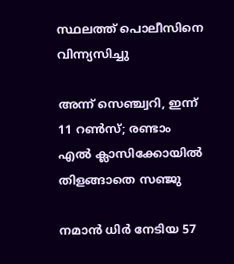സ്ഥലത്ത് പൊലീസിനെ വിന്ന്യസിച്ചു

അന്ന് സെഞ്ച്വറി, ഇന്ന് 11 റണ്‍സ്; രണ്ടാം എല്‍ ക്ലാസിക്കോയില്‍ തിളങ്ങാതെ സഞ്ജു

നമാന്‍ ധിര്‍ നേടിയ 57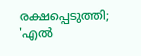രക്ഷപ്പെടുത്തി; 'എല്‍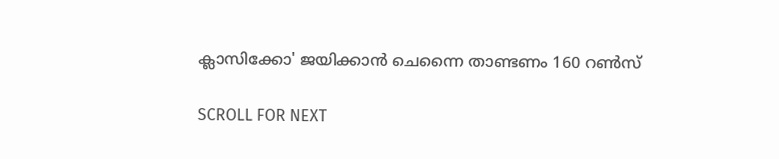ക്ലാസിക്കോ' ജയിക്കാന്‍ ചെന്നൈ താണ്ടണം 160 റണ്‍സ്

SCROLL FOR NEXT